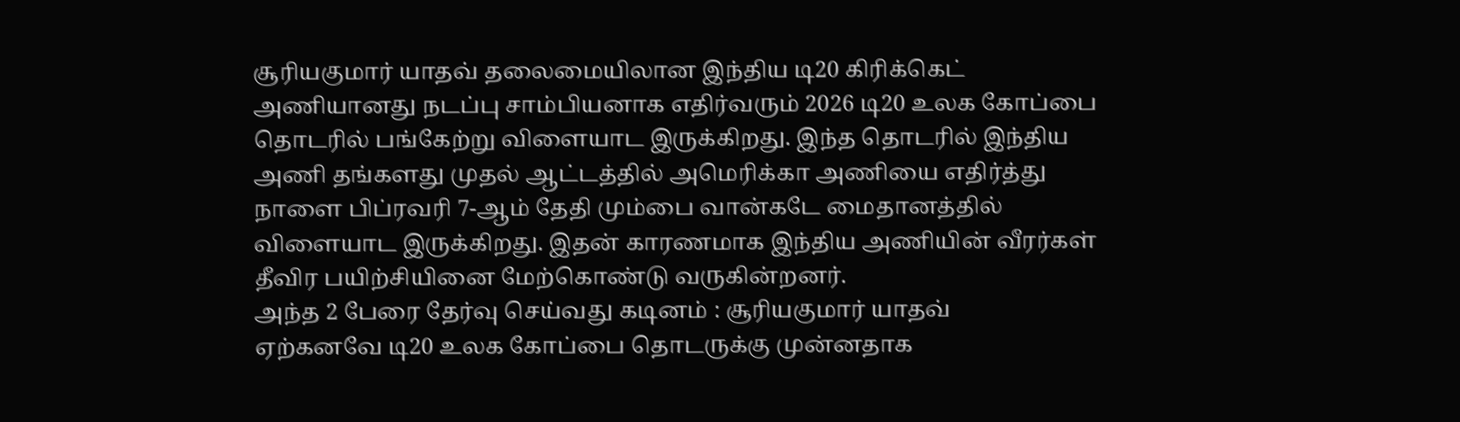சூரியகுமார் யாதவ் தலைமையிலான இந்திய டி20 கிரிக்கெட் அணியானது நடப்பு சாம்பியனாக எதிர்வரும் 2026 டி20 உலக கோப்பை தொடரில் பங்கேற்று விளையாட இருக்கிறது. இந்த தொடரில் இந்திய அணி தங்களது முதல் ஆட்டத்தில் அமெரிக்கா அணியை எதிர்த்து நாளை பிப்ரவரி 7-ஆம் தேதி மும்பை வான்கடே மைதானத்தில் விளையாட இருக்கிறது. இதன் காரணமாக இந்திய அணியின் வீரர்கள் தீவிர பயிற்சியினை மேற்கொண்டு வருகின்றனர்.
அந்த 2 பேரை தேர்வு செய்வது கடினம் : சூரியகுமார் யாதவ்
ஏற்கனவே டி20 உலக கோப்பை தொடருக்கு முன்னதாக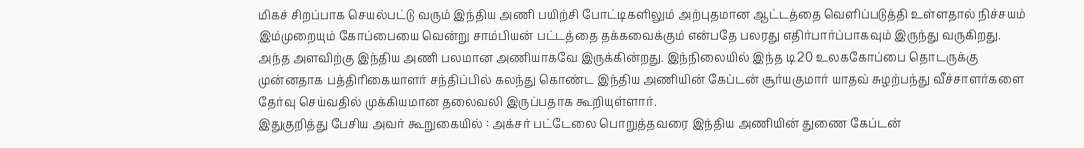மிகச் சிறப்பாக செயல்பட்டு வரும் இந்திய அணி பயிற்சி போட்டிகளிலும் அற்புதமான ஆட்டத்தை வெளிப்படுத்தி உள்ளதால் நிச்சயம் இம்முறையும் கோப்பையை வென்று சாம்பியன் பட்டத்தை தக்கவைக்கும் என்பதே பலரது எதிர்பார்ப்பாகவும் இருந்து வருகிறது.
அந்த அளவிற்கு இந்திய அணி பலமான அணியாகவே இருக்கின்றது. இந்நிலையில் இந்த டி20 உலககோப்பை தொடருக்கு முன்னதாக பத்திரிகையாளர் சந்திப்பில் கலந்து கொண்ட இந்திய அணியின் கேப்டன் சூர்யகுமார் யாதவ் சுழற்பந்து வீச்சாளர்களை தேர்வு செய்வதில் முக்கியமான தலைவலி இருப்பதாக கூறியுள்ளார்.
இதுகுறித்து பேசிய அவர் கூறுகையில் : அக்சர் பட்டேலை பொறுத்தவரை இந்திய அணியின் துணை கேப்டன்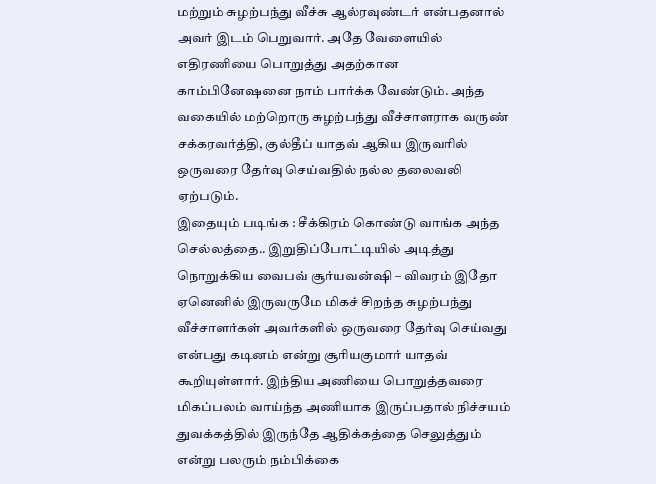மற்றும் சுழற்பந்து வீச்சு ஆல்ரவுண்டர் என்பதனால் அவர் இடம் பெறுவார். அதே வேளையில் எதிரணியை பொறுத்து அதற்கான காம்பினேஷனை நாம் பார்க்க வேண்டும். அந்த வகையில் மற்றொரு சுழற்பந்து வீச்சாளராக வருண் சக்கரவர்த்தி, குல்தீப் யாதவ் ஆகிய இருவரில் ஒருவரை தேர்வு செய்வதில் நல்ல தலைவலி ஏற்படும்.
இதையும் படிங்க : சீக்கிரம் கொண்டு வாங்க அந்த செல்லத்தை.. இறுதிப்போட்டியில் அடித்து நொறுக்கிய வைபவ் சூர்யவன்ஷி – விவரம் இதோ
ஏனெனில் இருவருமே மிகச் சிறந்த சுழற்பந்து வீச்சாளர்கள் அவர்களில் ஒருவரை தேர்வு செய்வது என்பது கடினம் என்று சூரியகுமார் யாதவ் கூறியுள்ளார். இந்திய அணியை பொறுத்தவரை மிகப்பலம் வாய்ந்த அணியாக இருப்பதால் நிச்சயம் துவக்கத்தில் இருந்தே ஆதிக்கத்தை செலுத்தும் என்று பலரும் நம்பிக்கை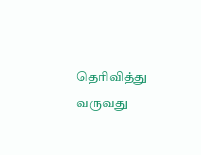தெரிவித்து வருவது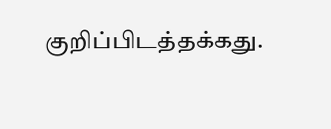குறிப்பிடத்தக்கது.